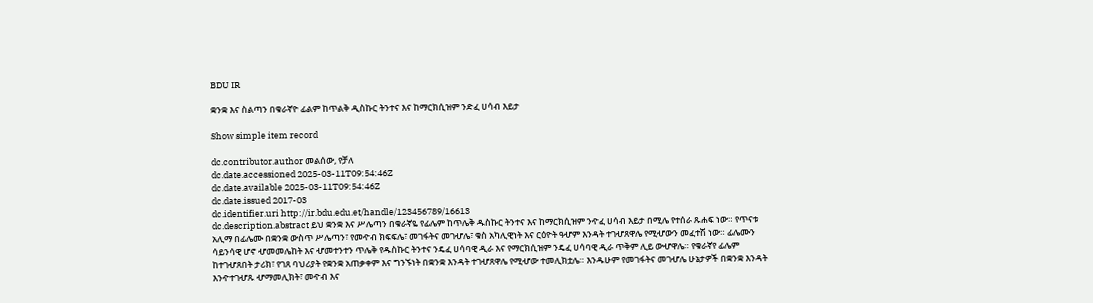BDU IR

ቋንቋ እና ስልጣን በቁራኛዮ ፊልም ከጥልቅ ዲስኩር ትንተና እና ከማርክሲዝም ንድፈ ሀሳብ እይታ

Show simple item record

dc.contributor.author መልሰው, የቻለ
dc.date.accessioned 2025-03-11T09:54:46Z
dc.date.available 2025-03-11T09:54:46Z
dc.date.issued 2017-03
dc.identifier.uri http://ir.bdu.edu.et/handle/123456789/16613
dc.description.abstract ይህ ቋንቋ እና ሥሌጣን በቁራኛዬ የፊሌም ከጥሌቅ ዱስኩር ትንተና እና ከማርክሲዝም ንዯፈ ሀሳብ እይታ በሚሌ የተሰራ ጹሐፍ ነው። የጥናቱ አሊማ በፊሌሙ በቋንቋ ውስጥ ሥሌጣን፣ የመዯብ ክፍፍሌ፣ መገፋትና መገሇሌ፣ ቁስ አካሊዊነት እና ርዕዮት ዓሇም እንዳት ተገሇጸዋሌ የሚሇውን መፈተሽ ነው። ፊሌሙን ሳይንሳዊ ሆኖ ሇመመሌከት እና ሇመተንተን ጥሌቅ የዱስኩር ትንተና ንዴፈ ሀሳባዊ ዲራ እና የማርክሲዝም ንዴፈ ሀሳባዊ ዲራ ጥቅም ሊይ ውሇዋሌ። የቁራኛየ ፊሌም ከተገሇጸበት ታሪክ፣ የገጸ ባህሪያት የቋንቋ አጠቃቀም እና ግንኙነት በቋንቋ እንዳት ተገሇጸዋሌ የሚሇው ተመሊክቷሌ። እንዱሁም የመገፋትና መገሇሌ ሁኔታዎች በቋንቋ እንዳት እንዯተገሇጹ ሇማመሊክት፣ መዯብ እና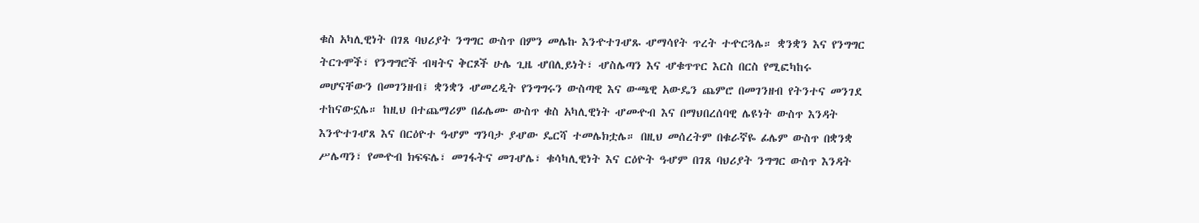ቁስ አካሊዊነት በገጸ ባህሪያት ንግግር ውስጥ በምን መሌኩ እንዯተገሇጹ ሇማሳየት ጥረት ተዯርጓሌ። ቋንቋን እና የንግግር ትርጉሞች፣ የንግግሮች ብዛትና ቅርጾች ሁሌ ጊዜ ሇበሊይነት፣ ሇስሌጣን እና ሇቁጥጥር እርስ በርስ የሚፎካከሩ መሆናቸውን በመገንዘብ፤ ቋንቋን ሇመረዲት የንግግሩን ውስጣዊ እና ውጫዊ አውዴን ጨምሮ በመገንዘብ የትንተና መንገደ ተከናውኗሌ። ከዚህ በተጨማሪም በፊሌሙ ውስጥ ቁስ አካሊዊነት ሇመዯብ እና በማህበረሰባዊ ሌዩነት ውስጥ እንዳት እንዯተገሇጸ እና በርዕዮተ ዓሇም ግንባታ ያሇው ዴርሻ ተመሌክቷሌ። በዚህ መሰረትም በቁራኛዬ ፊሌም ውስጥ በቋንቋ ሥሌጣን፣ የመዯብ ክፍፍሌ፣ መገፋትና መገሇሌ፣ ቁሳካሊዊነት እና ርዕዮት ዓሇም በገጸ ባህሪያት ንግግር ውስጥ እንዳት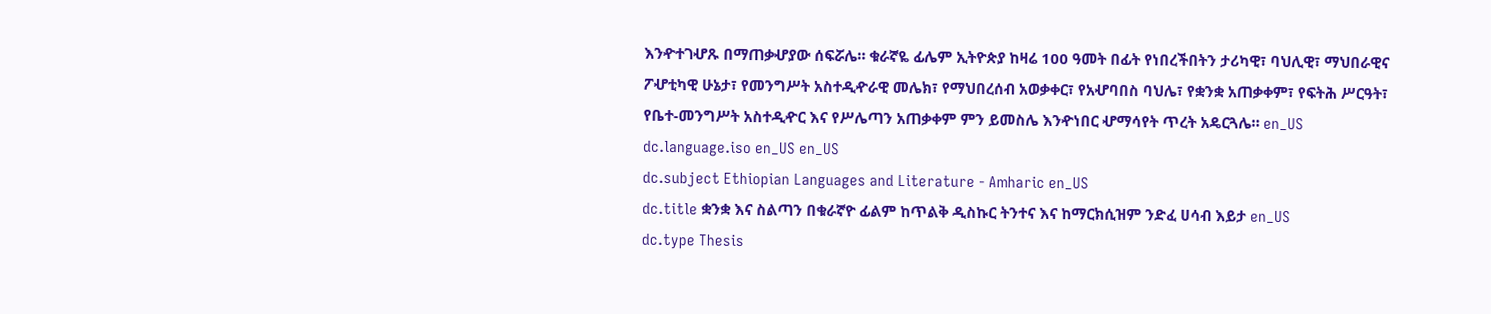እንዯተገሇጹ በማጠቃሇያው ሰፍሯሌ። ቁራኛዬ ፊሌም ኢትዮጵያ ከዛሬ 100 ዓመት በፊት የነበረችበትን ታሪካዊ፣ ባህሊዊ፣ ማህበራዊና ፖሇቲካዊ ሁኔታ፣ የመንግሥት አስተዲዯራዊ መሌክ፣ የማህበረሰብ አወቃቀር፣ የአሇባበስ ባህሌ፣ የቋንቋ አጠቃቀም፣ የፍትሕ ሥርዓት፣ የቤተ-መንግሥት አስተዲዯር እና የሥሌጣን አጠቃቀም ምን ይመስሌ እንዯነበር ሇማሳየት ጥረት አዴርጓሌ። en_US
dc.language.iso en_US en_US
dc.subject Ethiopian Languages and Literature - Amharic en_US
dc.title ቋንቋ እና ስልጣን በቁራኛዮ ፊልም ከጥልቅ ዲስኩር ትንተና እና ከማርክሲዝም ንድፈ ሀሳብ እይታ en_US
dc.type Thesis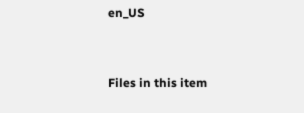en_US


Files in this item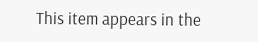This item appears in the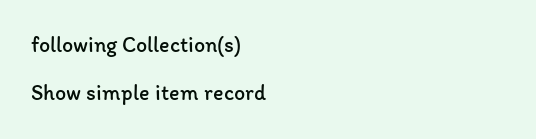following Collection(s)

Show simple item record